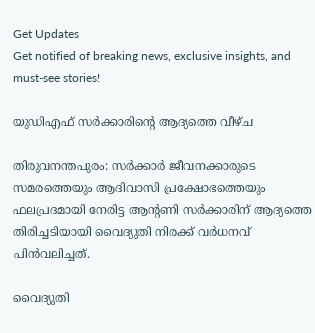Get Updates
Get notified of breaking news, exclusive insights, and must-see stories!

യുഡിഎഫ് സര്‍ക്കാരിന്റെ ആദ്യത്തെ വീഴ്ച

തിരുവനന്തപുരം: സര്‍ക്കാര്‍ ജീവനക്കാരുടെ സമരത്തെയും ആദിവാസി പ്രക്ഷോഭത്തെയും ഫലപ്രദമായി നേരിട്ട ആന്റണി സര്‍ക്കാരിന് ആദ്യത്തെ തിരിച്ചടിയായി വൈദ്യുതി നിരക്ക് വര്‍ധനവ് പിന്‍വലിച്ചത്.

വൈദ്യുതി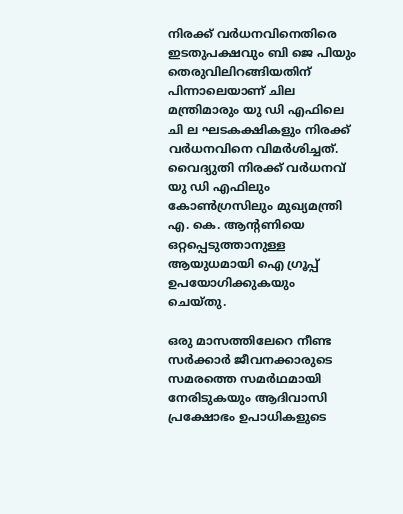നിരക്ക് വര്‍ധനവിനെതിരെ ഇടതുപക്ഷവും ബി ജെ പിയും തെരുവിലിറങ്ങിയതിന് പിന്നാലെയാണ് ചില മന്ത്രിമാരും യു ഡി എഫിലെ ചി ല ഘടകക്ഷികളും നിരക്ക് വര്‍ധനവിനെ വിമര്‍ശിച്ചത്. വൈദ്യുതി നിരക്ക് വര്‍ധനവ് യു ഡി എഫിലും കോണ്‍ഗ്രസിലും മുഖ്യമന്ത്രി എ. കെ. ആന്റണിയെ ഒറ്റപ്പെടുത്താനുള്ള ആയുധമായി ഐ ഗ്രൂപ്പ് ഉപയോഗിക്കുകയും ചെയ്തു.

ഒരു മാസത്തിലേറെ നീണ്ട സര്‍ക്കാര്‍ ജീവനക്കാരുടെ സമരത്തെ സമര്‍ഥമായി നേരിടുകയും ആദിവാസി പ്രക്ഷോഭം ഉപാധികളുടെ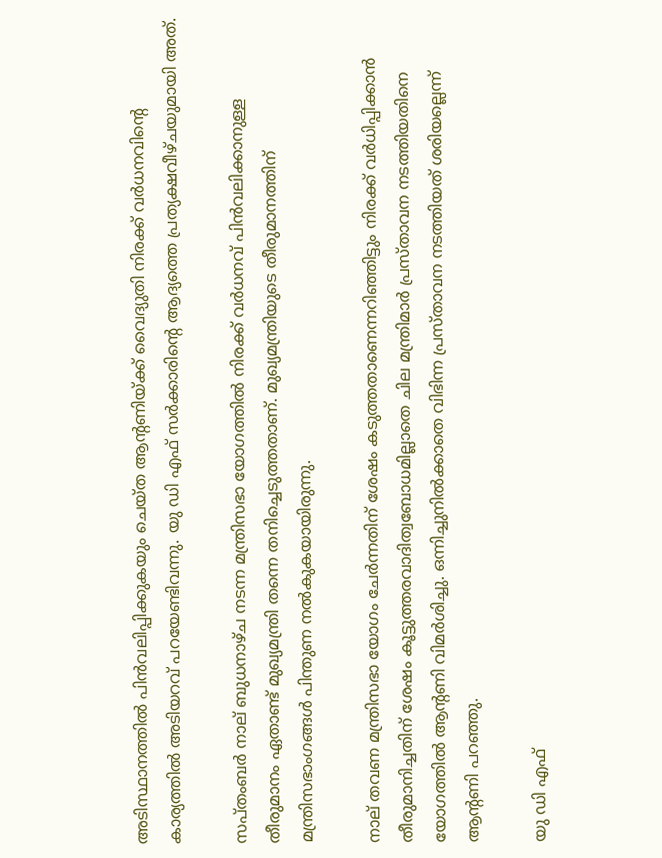അടിസ്ഥാനത്തില്‍ പിന്‍വലിപ്പിക്കുകയും ചെയ്ത ആന്റണിയ്ക്ക് വൈദ്യുതി നിരക്ക് വര്‍ധനവിന്റെ കാര്യത്തില്‍ അടിയറവ് പറയേണ്ടിവന്നു. യു ഡി എഫ് സര്‍ക്കാരിന്റെ ആദ്യത്തെ പ്രത്യക്ഷവീഴ്ചയുമായി അത്.

സപ്തംബര്‍ നാല് ബുധനാഴ്ച നടന്ന മന്ത്രിസഭാ യോഗത്തില്‍ നിരക്ക് വര്‍ധനവ് പിന്‍വലിക്കാനുള്ള തീരുമാനം ഏതാണ്ട് മുഖ്യമന്ത്രി തന്നെ തനിച്ചെടുത്തതാണ്. മുഖ്യമന്ത്രിയുടെ തീരുമാനത്തിന് മന്ത്രിസഭാംഗങ്ങള്‍ പിന്തുണ നല്‍കുകയായിരുന്നു.

നാല് തവണ മന്ത്രിസഭാ യോഗം ചേര്‍ന്നതിന് ശേഷം കടുത്തതാണെന്നറിഞ്ഞിട്ടും നിരക്ക് വര്‍ധിപ്പിക്കാന്‍ തീരുമാനിച്ചതിന് ശേഷം കൂട്ടുത്തരവാദിത്വബോധമില്ലാതെ ചില മന്ത്രിമാര്‍ പ്രസ്താവന നടത്തിയതിനെ യോഗത്തില്‍ ആന്റണി വിമര്‍ശിച്ചു. ഒന്നിച്ചുനില്‍ക്കാതെ വിഭിന്ന പ്രസ്താവന നടത്തിയത് ശരിയല്ലെന്ന് ആന്റണി പറഞ്ഞു.

യു ഡി എഫ്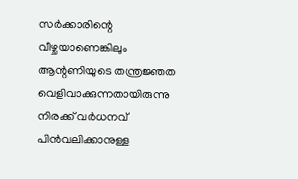സര്‍ക്കാരിന്റെ വീഴ്ചയാണെങ്കിലും ആന്റണിയുടെ തന്ത്രജ്ഞത വെളിവാക്കുന്നതായിരുന്നു നിരക്ക് വര്‍ധനവ് പിന്‍വലിക്കാനുള്ള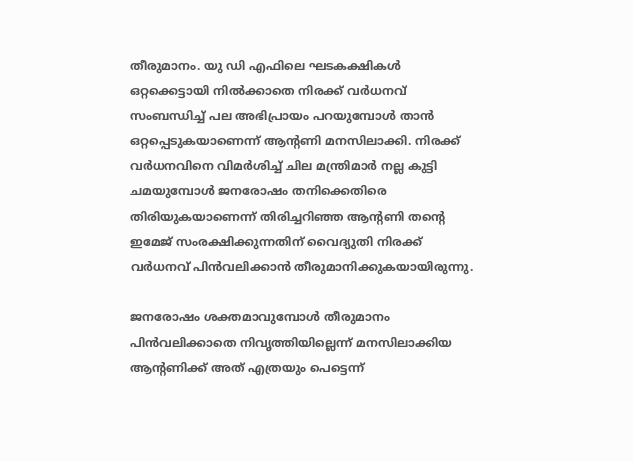തീരുമാനം. യു ഡി എഫിലെ ഘടകക്ഷികള്‍ ഒറ്റക്കെട്ടായി നില്‍ക്കാതെ നിരക്ക് വര്‍ധനവ് സംബന്ധിച്ച് പല അഭിപ്രായം പറയുമ്പോള്‍ താന്‍ ഒറ്റപ്പെടുകയാണെന്ന് ആന്റണി മനസിലാക്കി. നിരക്ക് വര്‍ധനവിനെ വിമര്‍ശിച്ച് ചില മന്ത്രിമാര്‍ നല്ല കുട്ടി ചമയുമ്പോള്‍ ജനരോഷം തനിക്കെതിരെ തിരിയുകയാണെന്ന് തിരിച്ചറിഞ്ഞ ആന്റണി തന്റെ ഇമേജ് സംരക്ഷിക്കുന്നതിന് വൈദ്യുതി നിരക്ക് വര്‍ധനവ് പിന്‍വലിക്കാന്‍ തീരുമാനിക്കുകയായിരുന്നു.

ജനരോഷം ശക്തമാവുമ്പോള്‍ തീരുമാനം പിന്‍വലിക്കാതെ നിവൃത്തിയില്ലെന്ന് മനസിലാക്കിയ ആന്റണിക്ക് അത് എത്രയും പെട്ടെന്ന്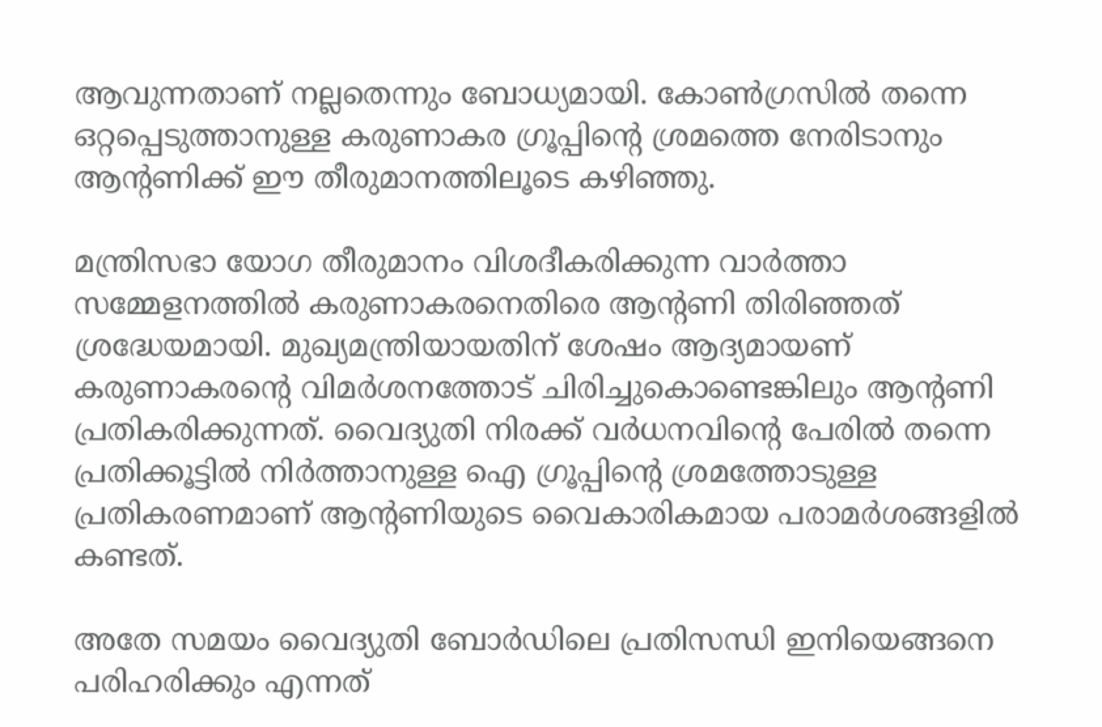ആവുന്നതാണ് നല്ലതെന്നും ബോധ്യമായി. കോണ്‍ഗ്രസില്‍ തന്നെ ഒറ്റപ്പെടുത്താനുള്ള കരുണാകര ഗ്രൂപ്പിന്റെ ശ്രമത്തെ നേരിടാനും ആന്റണിക്ക് ഈ തീരുമാനത്തിലൂടെ കഴിഞ്ഞു.

മന്ത്രിസഭാ യോഗ തീരുമാനം വിശദീകരിക്കുന്ന വാര്‍ത്താ സമ്മേളനത്തില്‍ കരുണാകരനെതിരെ ആന്റണി തിരിഞ്ഞത് ശ്രദ്ധേയമായി. മുഖ്യമന്ത്രിയായതിന് ശേഷം ആദ്യമായണ് കരുണാകരന്റെ വിമര്‍ശനത്തോട് ചിരിച്ചുകൊണ്ടെങ്കിലും ആന്റണി പ്രതികരിക്കുന്നത്. വൈദ്യുതി നിരക്ക് വര്‍ധനവിന്റെ പേരില്‍ തന്നെ പ്രതിക്കൂട്ടില്‍ നിര്‍ത്താനുള്ള ഐ ഗ്രൂപ്പിന്റെ ശ്രമത്തോടുള്ള പ്രതികരണമാണ് ആന്റണിയുടെ വൈകാരികമായ പരാമര്‍ശങ്ങളില്‍ കണ്ടത്.

അതേ സമയം വൈദ്യുതി ബോര്‍ഡിലെ പ്രതിസന്ധി ഇനിയെങ്ങനെ പരിഹരിക്കും എന്നത്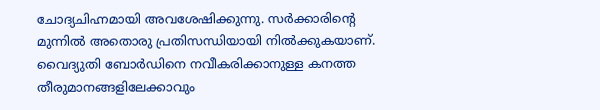ചോദ്യചിഹ്നമായി അവശേഷിക്കുന്നു. സര്‍ക്കാരിന്റെ മുന്നില്‍ അതൊരു പ്രതിസന്ധിയായി നില്‍ക്കുകയാണ്. വൈദ്യുതി ബോര്‍ഡിനെ നവീകരിക്കാനുള്ള കനത്ത തീരുമാനങ്ങളിലേക്കാവും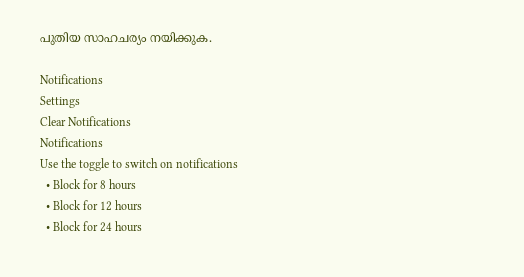പുതിയ സാഹചര്യം നയിക്കുക.

Notifications
Settings
Clear Notifications
Notifications
Use the toggle to switch on notifications
  • Block for 8 hours
  • Block for 12 hours
  • Block for 24 hours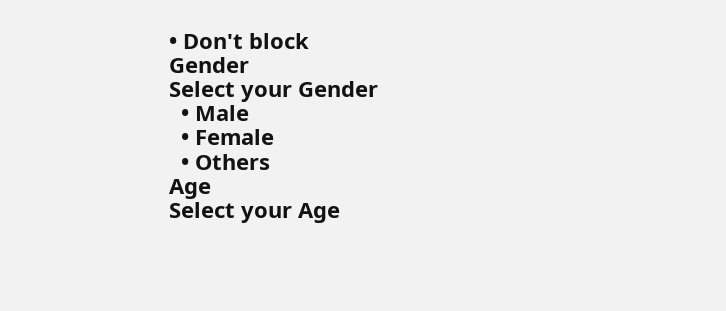• Don't block
Gender
Select your Gender
  • Male
  • Female
  • Others
Age
Select your Age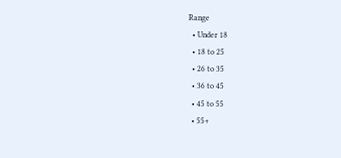Range
  • Under 18
  • 18 to 25
  • 26 to 35
  • 36 to 45
  • 45 to 55
  • 55+